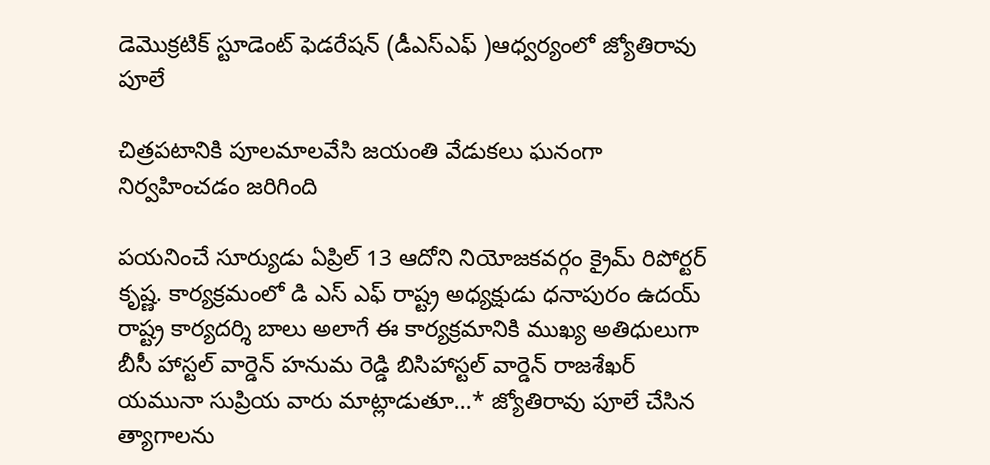డెమొక్రటిక్ స్టూడెంట్ ఫెడరేషన్ (డీఎస్ఎఫ్ )ఆధ్వర్యంలో జ్యోతిరావు పూలే

చిత్రపటానికి పూలమాలవేసి జయంతి వేడుకలు ఘనంగా నిర్వహించడం జరిగింది

పయనించే సూర్యుడు ఏప్రిల్ 13 ఆదోని నియోజకవర్గం క్రైమ్ రిపోర్టర్ కృష్ణ. కార్యక్రమంలో డి ఎస్ ఎఫ్ రాష్ట్ర అధ్యక్షుడు ధనాపురం ఉదయ్ రాష్ట్ర కార్యదర్శి బాలు అలాగే ఈ కార్యక్రమానికి ముఖ్య అతిధులుగా బీసీ హాస్టల్ వార్డెన్ హనుమ రెడ్డి బిసిహాస్టల్ వార్డెన్ రాజశేఖర్ యమునా సుప్రియ వారు మాట్లాడుతూ…* జ్యోతిరావు పూలే చేసిన త్యాగాలను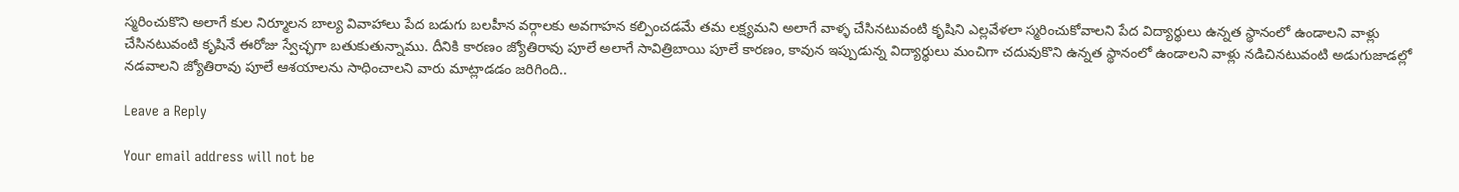స్మరించుకొని అలాగే కుల నిర్మూలన బాల్య వివాహాలు పేద బడుగు బలహీన వర్గాలకు అవగాహన కల్పించడమే తమ లక్ష్యమని అలాగే వాళ్ళ చేసినటువంటి కృషిని ఎల్లవేళలా స్మరించుకోవాలని పేద విద్యార్థులు ఉన్నత స్థానంలో ఉండాలని వాళ్లు చేసినటువంటి కృషినే ఈరోజు స్వేచ్ఛగా బతుకుతున్నాము. దీనికి కారణం జ్యోతిరావు పూలే అలాగే సావిత్రిబాయి పూలే కారణం, కావున ఇప్పుడున్న విద్యార్థులు మంచిగా చదువుకొని ఉన్నత స్థానంలో ఉండాలని వాళ్లు నడిచినటువంటి అడుగుజాడల్లో నడవాలని జ్యోతిరావు పూలే ఆశయాలను సాధించాలని వారు మాట్లాడడం జరిగింది..

Leave a Reply

Your email address will not be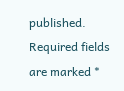published. Required fields are marked *